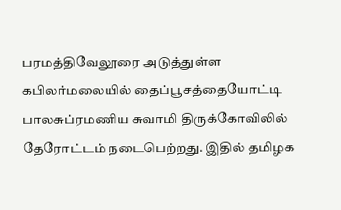பரமத்திவேலூரை அடுத்துள்ள கபிலர்மலையில் தைப்பூசத்தையோட்டி பாலசுப்ரமணிய சுவாமி திருக்கோவிலில் தேரோட்டம் நடைபெற்றது. இதில் தமிழக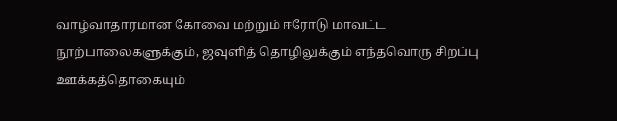வாழ்வாதாரமான கோவை மற்றும் ஈரோடு மாவட்ட நூற்பாலைகளுக்கும், ஜவுளித் தொழிலுக்கும் எந்தவொரு சிறப்பு ஊக்கத்தொகையும்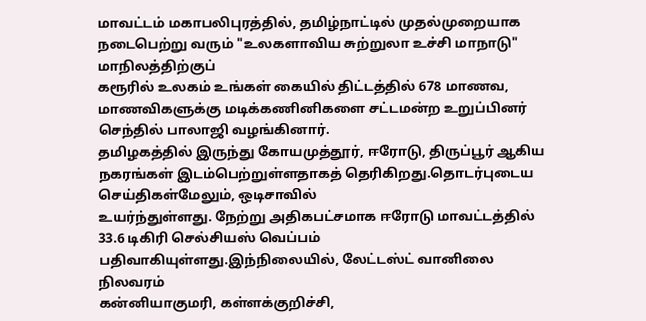மாவட்டம் மகாபலிபுரத்தில், தமிழ்நாட்டில் முதல்முறையாக நடைபெற்று வரும் "உலகளாவிய சுற்றுலா உச்சி மாநாடு" மாநிலத்திற்குப்
கரூரில் உலகம் உங்கள் கையில் திட்டத்தில் 678 மாணவ, மாணவிகளுக்கு மடிக்கணினிகளை சட்டமன்ற உறுப்பினர் செந்தில் பாலாஜி வழங்கினார்.
தமிழகத்தில் இருந்து கோயமுத்தூர், ஈரோடு, திருப்பூர் ஆகிய நகரங்கள் இடம்பெற்றுள்ளதாகத் தெரிகிறது.தொடர்புடைய செய்திகள்மேலும், ஒடிசாவில்
உயர்ந்துள்ளது. நேற்று அதிகபட்சமாக ஈரோடு மாவட்டத்தில் 33.6 டிகிரி செல்சியஸ் வெப்பம் பதிவாகியுள்ளது.இந்நிலையில், லேட்டஸ்ட் வானிலை நிலவரம்
கன்னியாகுமரி, கள்ளக்குறிச்சி,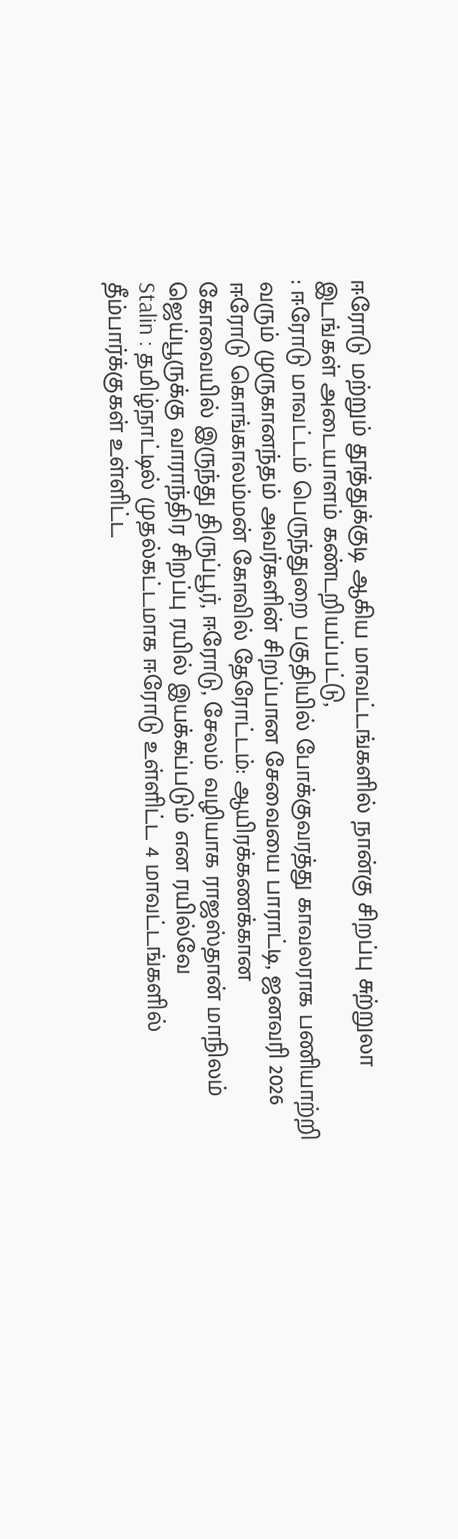ஈரோடு மற்றும் தூத்துக்குடி ஆகிய மாவட்டங்களில் நான்கு சிறப்பு சுற்றுலா இடங்கள் அடையாளம் கண்டறியப்பட்டு,
: ஈரோடு மாவட்டம் பெருந்துறை பகுதியில் போக்குவரத்து காவலராக பணியாற்றி வரும் முருகானந்தம் அவர்களின் சிறப்பான சேவையை பாராட்டி, ஜனவரி 2026
ஈரோடு கொங்காலம்மன் கோவில் தேரோட்டம்: ஆயிரக்கணக்கான
கோவையில் இருந்து திருப்பூர், ஈரோடு, சேலம் வழியாக ராஜஸ்தான் மாநிலம் ஜெய்பூருக்கு வாராந்திர சிறப்பு ரயில் இயக்கப்படும் என ரயில்வே
Stalin : தமிழ்நாட்டில் முதல்கட்டமாக ஈரோடு உள்ளிட்ட 4 மாவட்டங்களில் தீம்பார்க்குகள் உள்ளிட்ட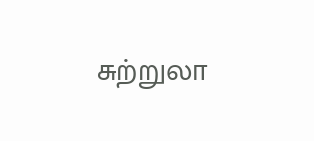சுற்றுலா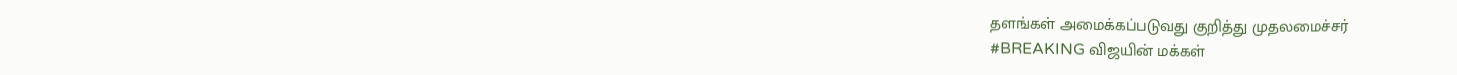தளங்கள் அமைக்கப்படுவது குறித்து முதலமைச்சர்
#BREAKING விஜயின் மக்கள்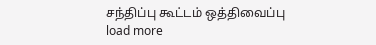சந்திப்பு கூட்டம் ஒத்திவைப்பு
load more